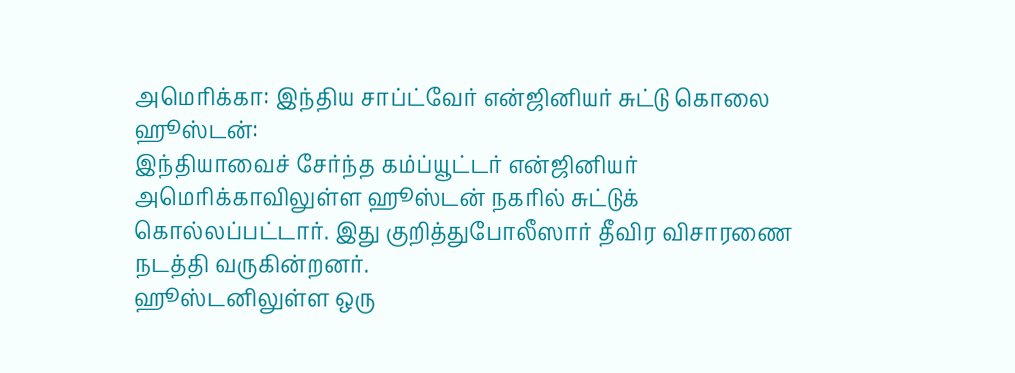அமெரிக்கா: இந்திய சாப்ட்வேர் என்ஜினியர் சுட்டு கொலை
ஹூஸ்டன்:
இந்தியாவைச் சேர்ந்த கம்ப்யூட்டர் என்ஜினியர் அமெரிக்காவிலுள்ள ஹூஸ்டன் நகரில் சுட்டுக் கொல்லப்பட்டார். இது குறித்துபோலீஸார் தீவிர விசாரணை நடத்தி வருகின்றனர்.
ஹூஸ்டனிலுள்ள ஒரு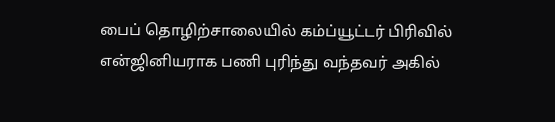பைப் தொழிற்சாலையில் கம்ப்யூட்டர் பிரிவில் என்ஜினியராக பணி புரிந்து வந்தவர் அகில்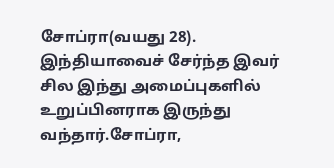சோப்ரா(வயது 28). இந்தியாவைச் சேர்ந்த இவர் சில இந்து அமைப்புகளில் உறுப்பினராக இருந்து வந்தார்.சோப்ரா,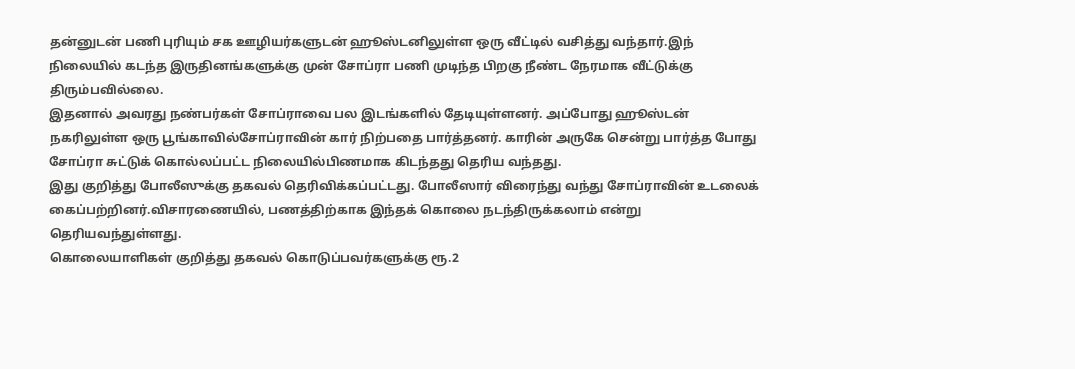தன்னுடன் பணி புரியும் சக ஊழியர்களுடன் ஹூஸ்டனிலுள்ள ஒரு வீட்டில் வசித்து வந்தார்.இந் நிலையில் கடந்த இருதினங்களுக்கு முன் சோப்ரா பணி முடிந்த பிறகு நீண்ட நேரமாக வீட்டுக்கு திரும்பவில்லை.
இதனால் அவரது நண்பர்கள் சோப்ராவை பல இடங்களில் தேடியுள்ளனர். அப்போது ஹூஸ்டன் நகரிலுள்ள ஒரு பூங்காவில்சோப்ராவின் கார் நிற்பதை பார்த்தனர். காரின் அருகே சென்று பார்த்த போது சோப்ரா சுட்டுக் கொல்லப்பட்ட நிலையில்பிணமாக கிடந்தது தெரிய வந்தது.
இது குறித்து போலீஸுக்கு தகவல் தெரிவிக்கப்பட்டது. போலீஸார் விரைந்து வந்து சோப்ராவின் உடலைக் கைப்பற்றினர்.விசாரணையில், பணத்திற்காக இந்தக் கொலை நடந்திருக்கலாம் என்று தெரியவந்துள்ளது.
கொலையாளிகள் குறித்து தகவல் கொடுப்பவர்களுக்கு ரூ.2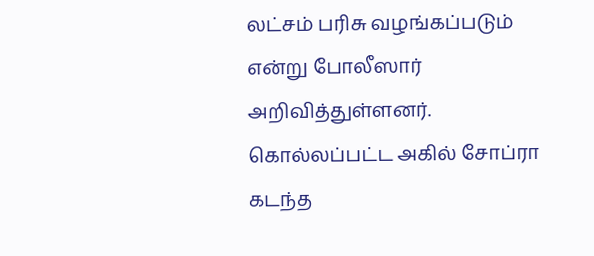லட்சம் பரிசு வழங்கப்படும் என்று போலீஸார் அறிவித்துள்ளனர்.
கொல்லப்பட்ட அகில் சோப்ரா கடந்த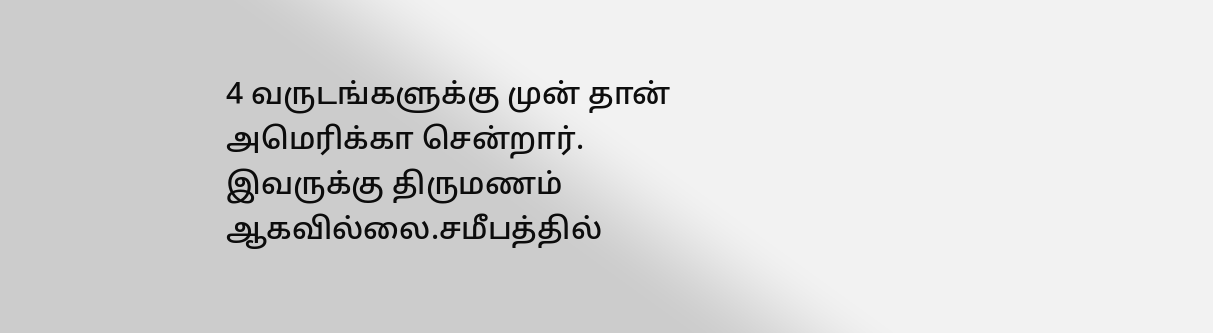4 வருடங்களுக்கு முன் தான் அமெரிக்கா சென்றார். இவருக்கு திருமணம் ஆகவில்லை.சமீபத்தில்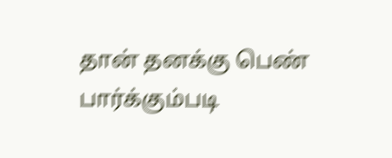தான் தனக்கு பெண் பார்க்கும்படி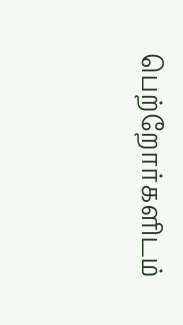பெற்றோர்களிடம்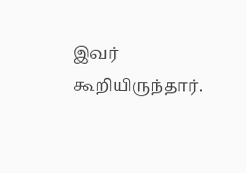இவர் கூறியிருந்தார்.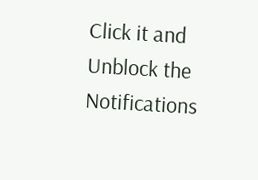Click it and Unblock the Notifications